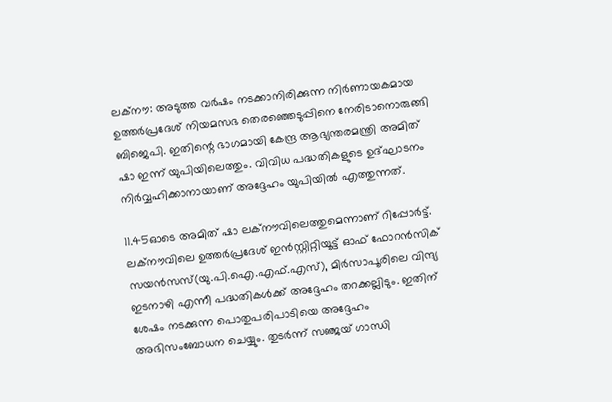ലക്‌നൗ: അടുത്ത വര്‍ഷം നടക്കാനിരിക്കുന്ന നിര്‍ണായകമായ ഉത്തര്‍പ്രദേശ് നിയമസഭ തെരഞ്ഞെടുപ്പിനെ നേരിടാനൊരുങ്ങി ബിജെപി. ഇതിന്റെ ഭാഗമായി കേന്ദ്ര ആഭ്യന്തരമന്ത്രി അമിത് ഷാ ഇന്ന് യുപിയിലെത്തും. വിവിധ പദ്ധതികളുടെ ഉദ്ഘാടനം നിര്‍വ്വഹിക്കാനായാണ് അദ്ദേഹം യുപിയില്‍ എത്തുന്നത്.

11.45ഓടെ അമിത് ഷാ ലക്‌നൗവിലെത്തുമെന്നാണ് റിപ്പോര്‍ട്ട്. ലക്‌നൗവിലെ ഉത്തര്‍പ്രദേശ് ഇന്‍സ്റ്റിറ്റിയൂട്ട് ഓഫ് ഫോറന്‍സിക് സയന്‍സസ്(യു.പി.ഐ.എഫ്.എസ്), മിര്‍സാപൂരിലെ വിന്ദ്യ ഇടനാഴി എന്നീ പദ്ധതികള്‍ക്ക് അദ്ദേഹം തറക്കല്ലിടും. ഇതിന് ശേഷം നടക്കുന്ന പൊതുപരിപാടിയെ അദ്ദേഹം അഭിസംബോധന ചെയ്യും. തുടര്‍ന്ന് സഞ്ജയ് ഗാന്ധി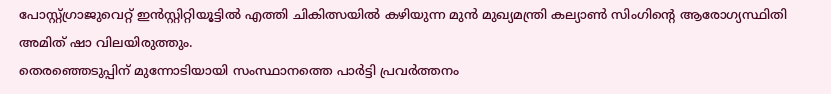പോസ്റ്റ്ഗ്രാജുവെറ്റ് ഇന്‍സ്റ്റിറ്റിയൂട്ടില്‍ എത്തി ചികിത്സയില്‍ കഴിയുന്ന മുന്‍ മുഖ്യമന്ത്രി കല്യാണ്‍ സിംഗിന്റെ ആരോഗ്യസ്ഥിതി അമിത് ഷാ വിലയിരുത്തും.
തെരഞ്ഞെടുപ്പിന് മുന്നോടിയായി സംസ്ഥാനത്തെ പാര്‍ട്ടി പ്രവര്‍ത്തനം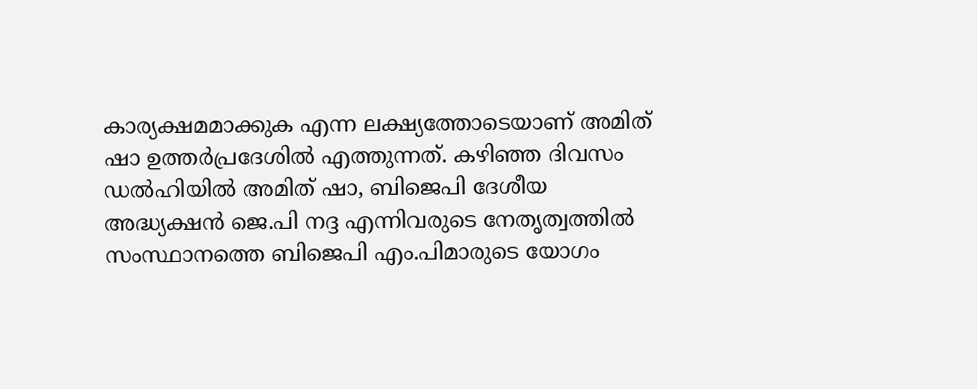കാര്യക്ഷമമാക്കുക എന്ന ലക്ഷ്യത്തോടെയാണ് അമിത് ഷാ ഉത്തര്‍പ്രദേശില്‍ എത്തുന്നത്. കഴിഞ്ഞ ദിവസം ഡല്‍ഹിയില്‍ അമിത് ഷാ, ബിജെപി ദേശീയ അദ്ധ്യക്ഷന്‍ ജെ.പി നദ്ദ എന്നിവരുടെ നേതൃത്വത്തില്‍ സംസ്ഥാനത്തെ ബിജെപി എം.പിമാരുടെ യോഗം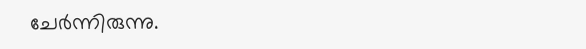ചേര്‍ന്നിരുന്നു.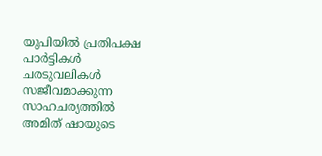യുപിയില്‍ പ്രതിപക്ഷ പാര്‍ട്ടികള്‍ ചരടുവലികള്‍ സജീവമാക്കുന്ന സാഹചര്യത്തില്‍ അമിത് ഷായുടെ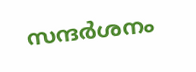സന്ദര്‍ശനം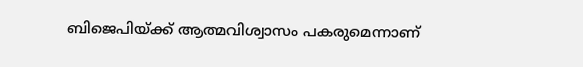ബിജെപിയ്ക്ക് ആത്മവിശ്വാസം പകരുമെന്നാണ്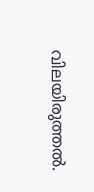വിലയിരുത്തല്‍.